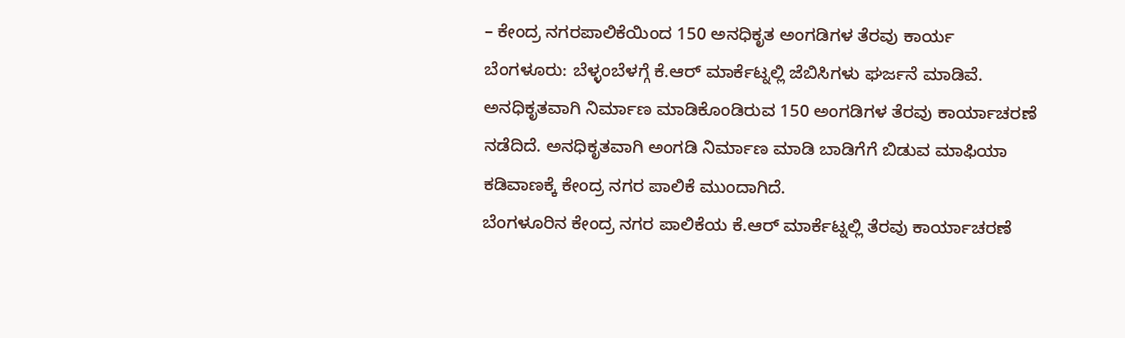– ಕೇಂದ್ರ ನಗರಪಾಲಿಕೆಯಿಂದ 150 ಅನಧಿಕೃತ ಅಂಗಡಿಗಳ ತೆರವು ಕಾರ್ಯ
ಬೆಂಗಳೂರು: ಬೆಳ್ಳಂಬೆಳಗ್ಗೆ ಕೆ.ಆರ್ ಮಾರ್ಕೆಟ್ನಲ್ಲಿ ಜೆಬಿಸಿಗಳು ಘರ್ಜನೆ ಮಾಡಿವೆ. ಅನಧಿಕೃತವಾಗಿ ನಿರ್ಮಾಣ ಮಾಡಿಕೊಂಡಿರುವ 150 ಅಂಗಡಿಗಳ ತೆರವು ಕಾರ್ಯಾಚರಣೆ ನಡೆದಿದೆ. ಅನಧಿಕೃತವಾಗಿ ಅಂಗಡಿ ನಿರ್ಮಾಣ ಮಾಡಿ ಬಾಡಿಗೆಗೆ ಬಿಡುವ ಮಾಫಿಯಾ ಕಡಿವಾಣಕ್ಕೆ ಕೇಂದ್ರ ನಗರ ಪಾಲಿಕೆ ಮುಂದಾಗಿದೆ.
ಬೆಂಗಳೂರಿನ ಕೇಂದ್ರ ನಗರ ಪಾಲಿಕೆಯ ಕೆ.ಆರ್ ಮಾರ್ಕೆಟ್ನಲ್ಲಿ ತೆರವು ಕಾರ್ಯಾಚರಣೆ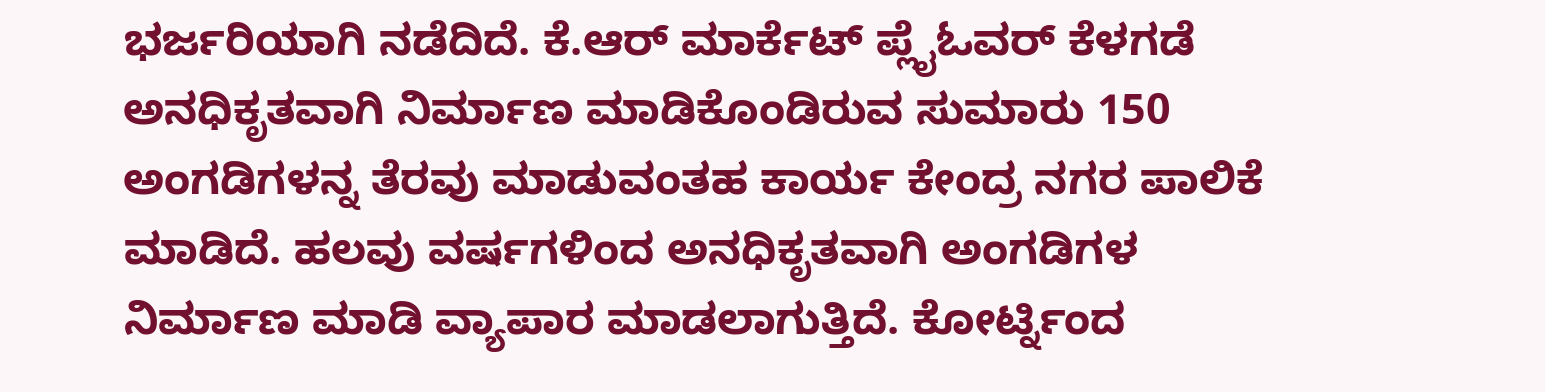ಭರ್ಜರಿಯಾಗಿ ನಡೆದಿದೆ. ಕೆ.ಆರ್ ಮಾರ್ಕೆಟ್ ಪ್ಲೈಓವರ್ ಕೆಳಗಡೆ ಅನಧಿಕೃತವಾಗಿ ನಿರ್ಮಾಣ ಮಾಡಿಕೊಂಡಿರುವ ಸುಮಾರು 150 ಅಂಗಡಿಗಳನ್ನ ತೆರವು ಮಾಡುವಂತಹ ಕಾರ್ಯ ಕೇಂದ್ರ ನಗರ ಪಾಲಿಕೆ ಮಾಡಿದೆ. ಹಲವು ವರ್ಷಗಳಿಂದ ಅನಧಿಕೃತವಾಗಿ ಅಂಗಡಿಗಳ ನಿರ್ಮಾಣ ಮಾಡಿ ವ್ಯಾಪಾರ ಮಾಡಲಾಗುತ್ತಿದೆ. ಕೋರ್ಟ್ನಿಂದ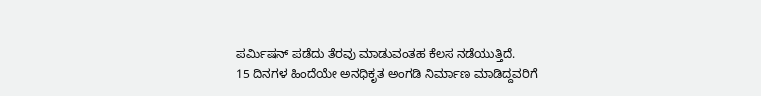ಪರ್ಮಿಷನ್ ಪಡೆದು ತೆರವು ಮಾಡುವಂತಹ ಕೆಲಸ ನಡೆಯುತ್ತಿದೆ.
15 ದಿನಗಳ ಹಿಂದೆಯೇ ಅನಧಿಕೃತ ಅಂಗಡಿ ನಿರ್ಮಾಣ ಮಾಡಿದ್ದವರಿಗೆ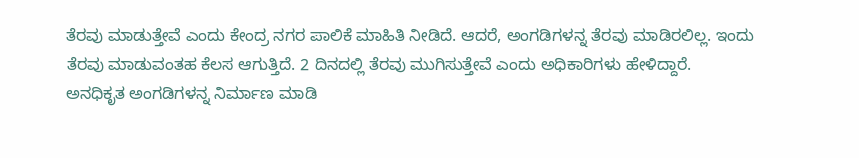ತೆರವು ಮಾಡುತ್ತೇವೆ ಎಂದು ಕೇಂದ್ರ ನಗರ ಪಾಲಿಕೆ ಮಾಹಿತಿ ನೀಡಿದೆ. ಆದರೆ, ಅಂಗಡಿಗಳನ್ನ ತೆರವು ಮಾಡಿರಲಿಲ್ಲ. ಇಂದು ತೆರವು ಮಾಡುವಂತಹ ಕೆಲಸ ಆಗುತ್ತಿದೆ. 2 ದಿನದಲ್ಲಿ ತೆರವು ಮುಗಿಸುತ್ತೇವೆ ಎಂದು ಅಧಿಕಾರಿಗಳು ಹೇಳಿದ್ದಾರೆ.
ಅನಧಿಕೃತ ಅಂಗಡಿಗಳನ್ನ ನಿರ್ಮಾಣ ಮಾಡಿ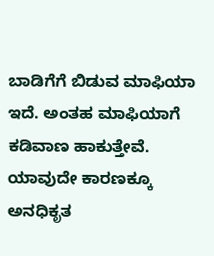ಬಾಡಿಗೆಗೆ ಬಿಡುವ ಮಾಫಿಯಾ ಇದೆ. ಅಂತಹ ಮಾಫಿಯಾಗೆ ಕಡಿವಾಣ ಹಾಕುತ್ತೇವೆ. ಯಾವುದೇ ಕಾರಣಕ್ಕೂ ಅನಧಿಕೃತ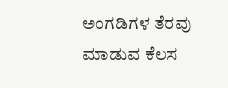ಅಂಗಡಿಗಳ ತೆರವು ಮಾಡುವ ಕೆಲಸ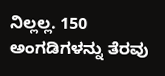ನಿಲ್ಲಲ್ಲ. 150 ಅಂಗಡಿಗಳನ್ನು ತೆರವು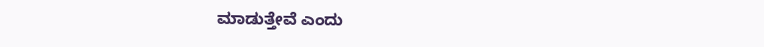ಮಾಡುತ್ತೇವೆ ಎಂದು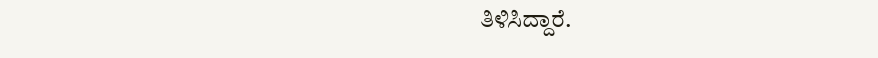ತಿಳಿಸಿದ್ದಾರೆ.